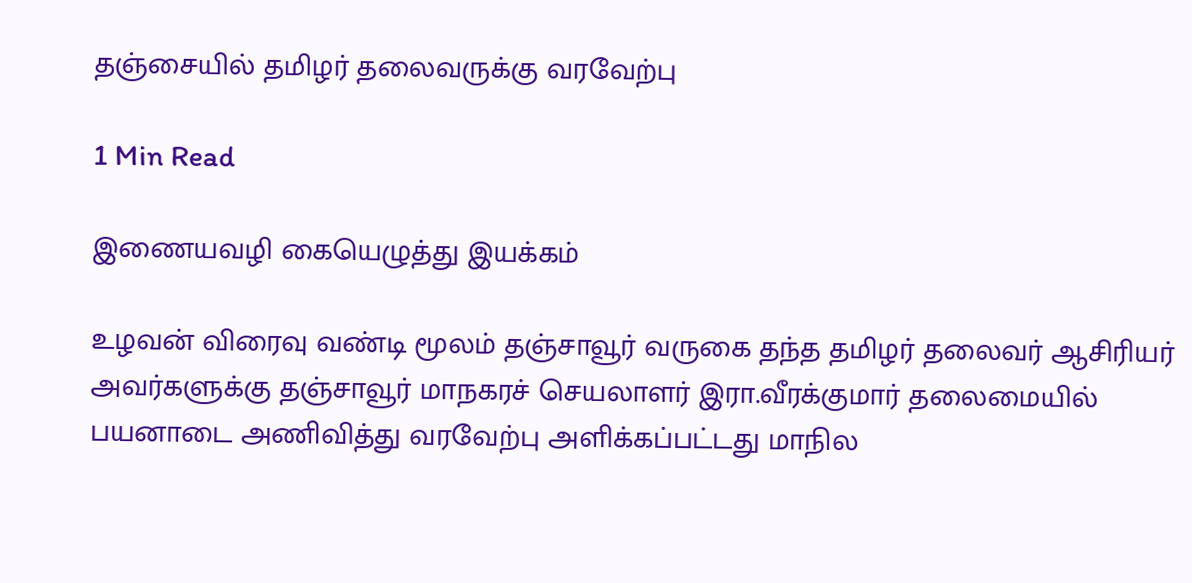தஞ்சையில் தமிழர் தலைவருக்கு வரவேற்பு

1 Min Read

இணையவழி கையெழுத்து இயக்கம்

உழவன் விரைவு வண்டி மூலம் தஞ்சாவூர் வருகை தந்த தமிழர் தலைவர் ஆசிரியர் அவர்களுக்கு தஞ்சாவூர் மாநகரச் செயலாளர் இரா.வீரக்குமார் தலைமையில் பயனாடை அணிவித்து வரவேற்பு அளிக்கப்பட்டது மாநில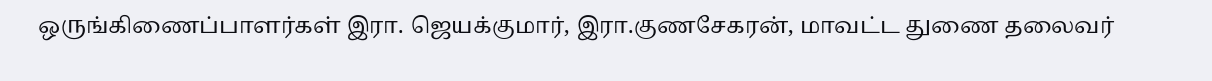ஒருங்கிணைப்பாளர்கள் இரா. ஜெயக்குமார், இரா.குணசேகரன், மாவட்ட துணை தலைவர்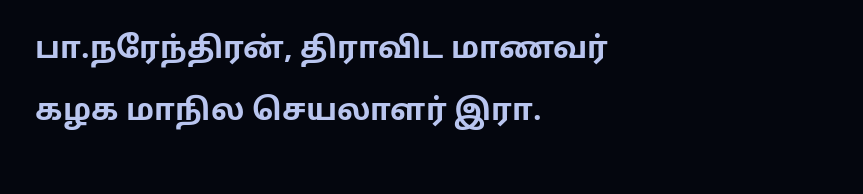பா.நரேந்திரன், திராவிட மாணவர் கழக மாநில செயலாளர் இரா.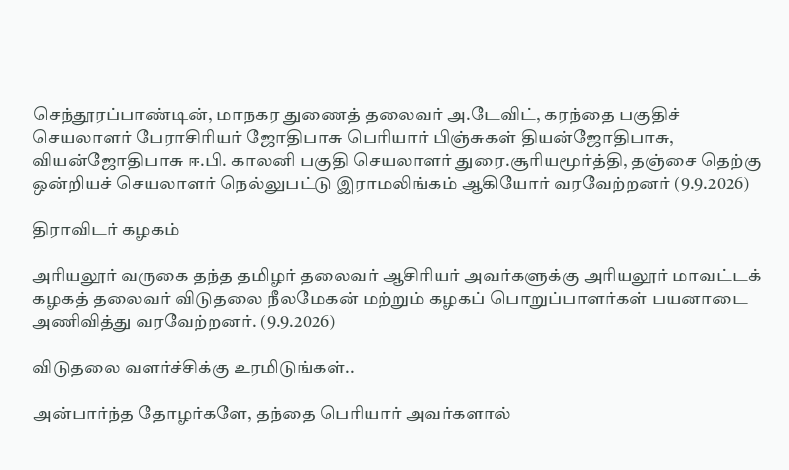செந்தூரப்பாண்டின், மாநகர துணைத் தலைவர் அ.டேவிட், கரந்தை பகுதிச் செயலாளர் பேராசிரியர் ஜோதிபாசு பெரியார் பிஞ்சுகள் தியன்ஜோதிபாசு, வியன்ஜோதிபாசு ஈ.பி. காலனி பகுதி செயலாளர் துரை.சூரியமூர்த்தி, தஞ்சை தெற்கு ஒன்றியச் செயலாளர் நெல்லுபட்டு இராமலிங்கம் ஆகியோர் வரவேற்றனர் (9.9.2026)

திராவிடர் கழகம்

அரியலூர் வருகை தந்த தமிழர் தலைவர் ஆசிரியர் அவர்களுக்கு அரியலூர் மாவட்டக் கழகத் தலைவர் விடுதலை நீலமேகன் மற்றும் கழகப் பொறுப்பாளர்கள் பயனாடை அணிவித்து வரவேற்றனர். (9.9.2026)

விடுதலை வளர்ச்சிக்கு உரமிடுங்கள்..

அன்பார்ந்த தோழர்களே, தந்தை பெரியார் அவர்களால்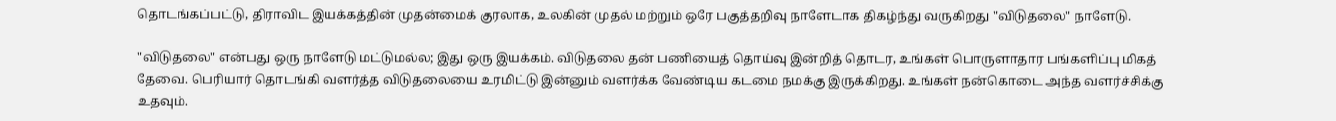தொடங்கப்பட்டு, திராவிட இயக்கத்தின் முதன்மைக் குரலாக, உலகின் முதல் மற்றும் ஒரே பகுத்தறிவு நாளேடாக திகழ்ந்து வருகிறது "விடுதலை" நாளேடு.

"விடுதலை" என்பது ஒரு நாளேடு மட்டுமல்ல; இது ஒரு இயக்கம். விடுதலை தன் பணியைத் தொய்வு இன்றித் தொடர, உங்கள் பொருளாதார பங்களிப்பு மிகத் தேவை. பெரியார் தொடங்கி வளர்த்த விடுதலையை உரமிட்டு இன்னும் வளர்க்க வேண்டிய கடமை நமக்கு இருக்கிறது. உங்கள் நன்கொடை அந்த வளர்ச்சிக்கு உதவும்.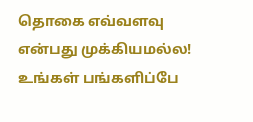தொகை எவ்வளவு என்பது முக்கியமல்ல! உங்கள் பங்களிப்பே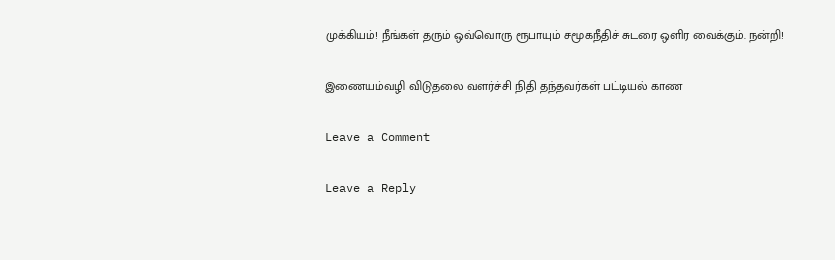முக்கியம்! நீங்கள் தரும் ஒவ்வொரு ரூபாயும் சமூகநீதிச் சுடரை ஒளிர வைக்கும். நன்றி!

இணையம்வழி விடுதலை வளர்ச்சி நிதி தந்தவர்கள் பட்டியல் காண

Leave a Comment

Leave a Reply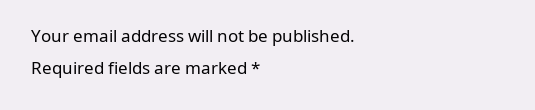Your email address will not be published. Required fields are marked *